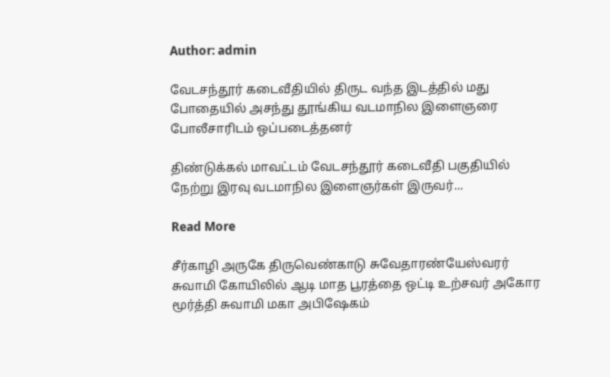Author: admin

வேடசந்தூர் கடைவீதியில் திருட வந்த இடத்தில் மது போதையில் அசந்து தூங்கிய வடமாநில இளைஞரை போலீசாரிடம் ஒப்படைத்தனர்

திண்டுக்கல் மாவட்டம் வேடசந்தூர் கடைவீதி பகுதியில் நேற்று இரவு வடமாநில இளைஞர்கள் இருவர்...

Read More

சீர்காழி அருகே திருவெண்காடு சுவேதாரண்யேஸ்வரர் சுவாமி கோயிலில் ஆடி மாத பூரத்தை ஒட்டி உற்சவர் அகோர மூர்த்தி சுவாமி மகா அபிஷேகம்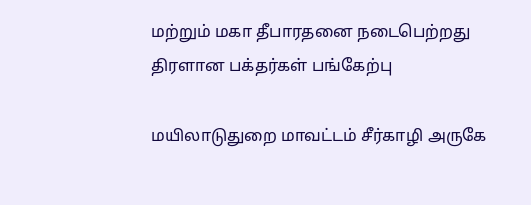மற்றும் மகா தீபாரதனை நடைபெற்றது திரளான பக்தர்கள் பங்கேற்பு

மயிலாடுதுறை மாவட்டம் சீர்காழி அருகே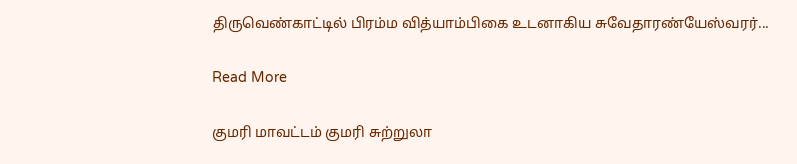திருவெண்காட்டில் பிரம்ம வித்யாம்பிகை உடனாகிய சுவேதாரண்யேஸ்வரர்...

Read More

குமரி மாவட்டம் குமரி சுற்றுலா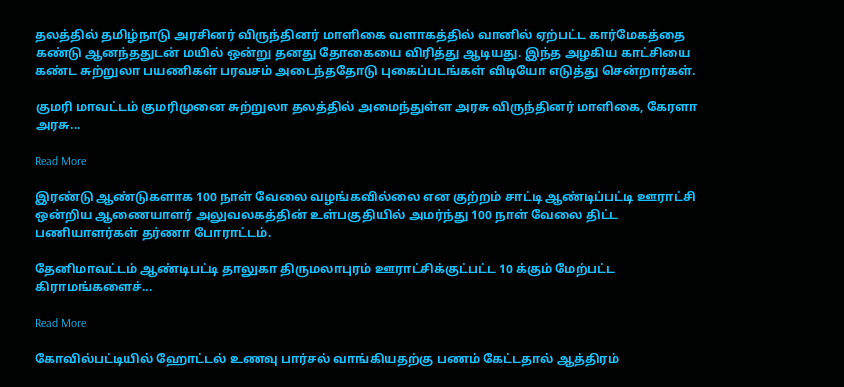தலத்தில் தமிழ்நாடு அரசினர் விருந்தினர் மாளிகை வளாகத்தில் வானில் ஏற்பட்ட கார்மேகத்தை கண்டு ஆனந்ததுடன் மயில் ஒன்று தனது தோகையை விரித்து ஆடியது. இந்த அழகிய காட்சியை கண்ட சுற்றுலா பயணிகள் பரவசம் அடைந்ததோடு புகைப்படங்கள் விடியோ எடுத்து சென்றார்கள்.

குமரி மாவட்டம் குமரிமுனை சுற்றுலா தலத்தில் அமைந்துள்ள அரசு விருந்தினர் மாளிகை, கேரளா அரசு...

Read More

இரண்டு ஆண்டுகளாக 100 நாள் வேலை வழங்கவில்லை என குற்றம் சாட்டி ஆண்டிப்பட்டி ஊராட்சி ஒன்றிய ஆணையாளர் அலுவலகத்தின் உள்பகுதியில் அமர்ந்து 100 நாள் வேலை திட்ட பணியாளர்கள் தர்ணா போராட்டம்.

தேனிமாவட்டம் ஆண்டிபட்டி தாலுகா திருமலாபுரம் ஊராட்சிக்குட்பட்ட 10 க்கும் மேற்பட்ட கிராமங்களைச்...

Read More

கோவில்பட்டியில் ஹோட்டல் உணவு பார்சல் வாங்கியதற்கு பணம் கேட்டதால் ஆத்திரம்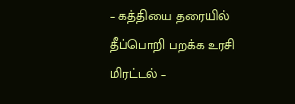– கத்தியை தரையில் தீப்பொறி பறக்க உரசி மிரட்டல் –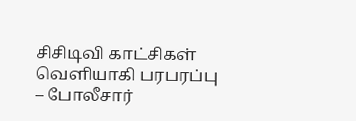சிசிடிவி காட்சிகள் வெளியாகி பரபரப்பு – போலீசார்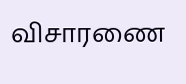விசாரணை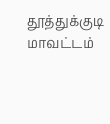தூத்துக்குடி மாவட்டம்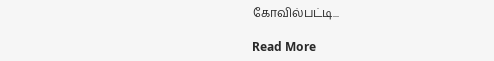கோவில்பட்டி...

Read More